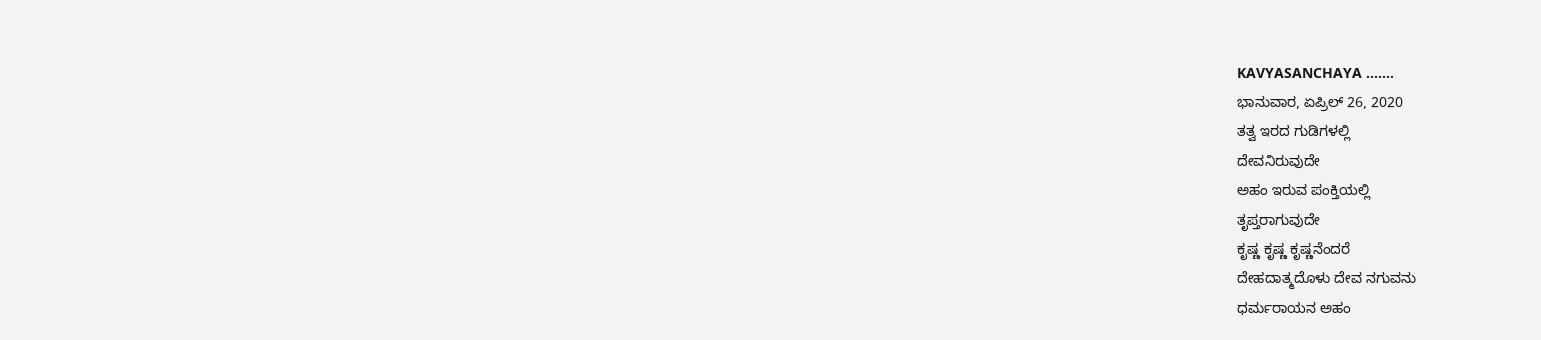KAVYASANCHAYA .......
ಭಾನುವಾರ, ಏಪ್ರಿಲ್ 26, 2020
ತತ್ವ ಇರದ ಗುಡಿಗಳಲ್ಲಿ
ದೇವನಿರುವುದೇ
ಅಹಂ ಇರುವ ಪಂಕ್ತಿಯಲ್ಲಿ
ತೃಪ್ತರಾಗುವುದೇ
ಕೃಷ್ಣ ಕೃಷ್ಣ ಕೃಷ್ಣನೆಂದರೆ
ದೇಹದಾತ್ಮದೊಳು ದೇವ ನಗುವನು
ಧರ್ಮರಾಯನ ಅಹಂ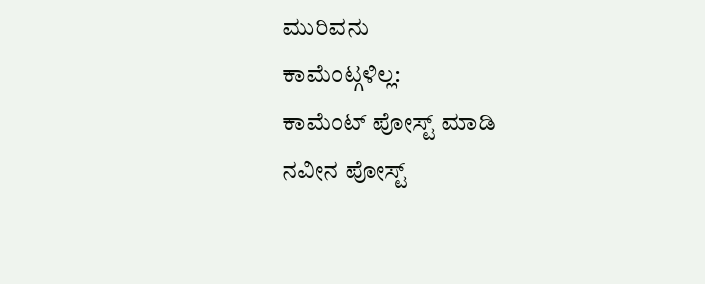ಮುರಿವನು
ಕಾಮೆಂಟ್ಗಳಿಲ್ಲ:
ಕಾಮೆಂಟ್ ಪೋಸ್ಟ್ ಮಾಡಿ
ನವೀನ ಪೋಸ್ಟ್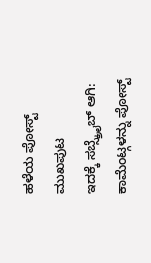ಹಳೆಯ ಪೋಸ್ಟ್
ಮುಖಪುಟ
ಇದಕ್ಕೆ ಸಬ್ಸ್ಕ್ರೈಬ್ ಆಗಿ:
ಕಾಮೆಂಟ್ಗಳನ್ನು ಪೋಸ್ಟ್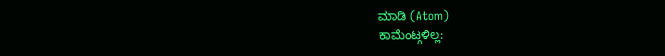ಮಾಡಿ (Atom)
ಕಾಮೆಂಟ್ಗಳಿಲ್ಲ: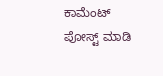ಕಾಮೆಂಟ್ ಪೋಸ್ಟ್ ಮಾಡಿ